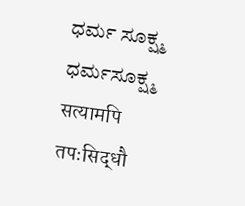ಧರ್ಮ ಸೂಕ್ಷ್ಮ
ಧರ್ಮಸೂಕ್ಷ್ಮ
सत्यामपि तपःसिद्धौ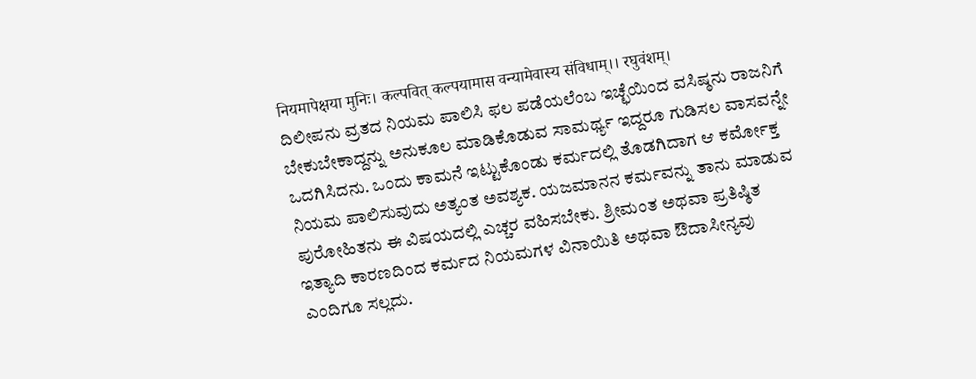नियमापेक्षया मुनिः। कल्पवित् कल्पयामास वन्यामेवास्य संविधाम्।। रघुवंशम्।
ದಿಲೀಪನು ವ್ರತದ ನಿಯಮ ಪಾಲಿಸಿ ಫಲ ಪಡೆಯಲೆಂಬ ಇಚ್ಛೆಯಿಂದ ವಸಿಷ್ಠನು ರಾಜನಿಗೆ ಬೇಕುಬೇಕಾದ್ದನ್ನು ಅನುಕೂಲ ಮಾಡಿಕೊಡುವ ಸಾಮರ್ಥ್ಯ ಇದ್ದರೂ ಗುಡಿಸಲ ವಾಸವನ್ನೇ ಒದಗಿಸಿದನು. ಒಂದು ಕಾಮನೆ ಇಟ್ಟುಕೊಂಡು ಕರ್ಮದಲ್ಲಿ ತೊಡಗಿದಾಗ ಆ ಕರ್ಮೋಕ್ತ ನಿಯಮ ಪಾಲಿಸುವುದು ಅತ್ಯಂತ ಅವಶ್ಯಕ. ಯಜಮಾನನ ಕರ್ಮವನ್ನು ತಾನು ಮಾಡುವ ಪುರೋಹಿತನು ಈ ವಿಷಯದಲ್ಲಿ ಎಚ್ಚರ ವಹಿಸಬೇಕು. ಶ್ರೀಮಂತ ಅಥವಾ ಪ್ರತಿಷ್ಠಿತ ಇತ್ಯಾದಿ ಕಾರಣದಿಂದ ಕರ್ಮದ ನಿಯಮಗಳ ವಿನಾಯಿತಿ ಅಥವಾ ಔದಾಸೀನ್ಯವು ಎಂದಿಗೂ ಸಲ್ಲದು.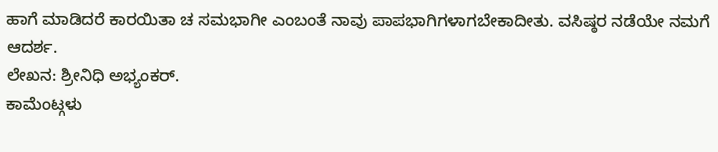ಹಾಗೆ ಮಾಡಿದರೆ ಕಾರಯಿತಾ ಚ ಸಮಭಾಗೀ ಎಂಬಂತೆ ನಾವು ಪಾಪಭಾಗಿಗಳಾಗಬೇಕಾದೀತು. ವಸಿಷ್ಠರ ನಡೆಯೇ ನಮಗೆ ಆದರ್ಶ.
ಲೇಖನ: ಶ್ರೀನಿಧಿ ಅಭ್ಯಂಕರ್.
ಕಾಮೆಂಟ್ಗಳು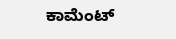ಕಾಮೆಂಟ್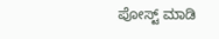ಪೋಸ್ಟ್ ಮಾಡಿ